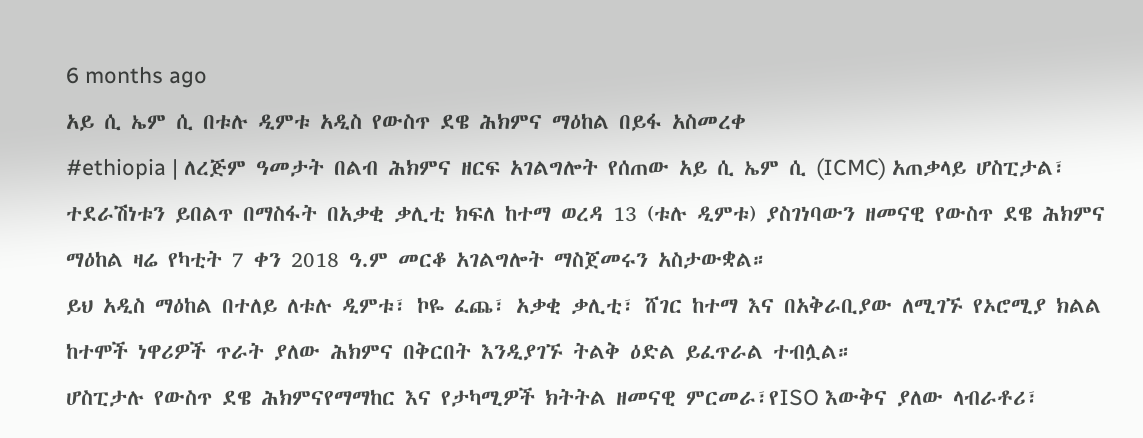6 months ago
አይ ሲ ኤም ሲ በቱሉ ዲምቱ አዲስ የውስጥ ደዌ ሕክምና ማዕከል በይፋ አስመረቀ
#ethiopia | ለረጅም ዓመታት በልብ ሕክምና ዘርፍ አገልግሎት የሰጠው አይ ሲ ኤም ሲ (ICMC) አጠቃላይ ሆስፒታል፣ ተደራሽነቱን ይበልጥ በማስፋት በአቃቂ ቃሊቲ ክፍለ ከተማ ወረዳ 13 (ቱሉ ዲምቱ) ያስገነባውን ዘመናዊ የውስጥ ደዌ ሕክምና ማዕከል ዛሬ የካቲት 7 ቀን 2018 ዓ.ም መርቆ አገልግሎት ማስጀመሩን አስታውቋል።
ይህ አዲስ ማዕከል በተለይ ለቱሉ ዲምቱ፣ ኮዬ ፈጨ፣ አቃቂ ቃሊቲ፣ ሸገር ከተማ እና በአቅራቢያው ለሚገኙ የኦሮሚያ ክልል ከተሞች ነዋሪዎች ጥራት ያለው ሕክምና በቅርበት እንዲያገኙ ትልቅ ዕድል ይፈጥራል ተብሏል።
ሆስፒታሉ የውስጥ ደዌ ሕክምናየማማከር እና የታካሚዎች ክትትል ዘመናዊ ምርመራ፣የISO እውቅና ያለው ላብራቶሪ፣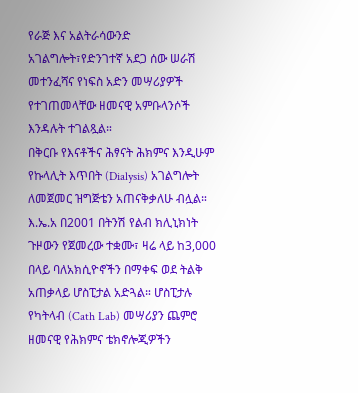የራጅ እና አልትራሳውንድ አገልግሎት፣የድንገተኛ አደጋ ሰው ሠራሽ መተንፈሻና የነፍስ አድን መሣሪያዎች የተገጠመላቸው ዘመናዊ አምቡላንሶች እንዳሉት ተገልጿል።
በቅርቡ የእናቶችና ሕፃናት ሕክምና እንዲሁም የኩላሊት እጥበት (Dialysis) አገልግሎት ለመጀመር ዝግጅቴን አጠናቅቃለሁ ብሏል።
እ.ኤ.አ በ2001 በትንሽ የልብ ክሊኒክነት ጉዞውን የጀመረው ተቋሙ፣ ዛሬ ላይ ከ3,000 በላይ ባለአክሲዮኖችን በማቀፍ ወደ ትልቅ አጠቃላይ ሆስፒታል አድጓል። ሆስፒታሉ የካትላብ (Cath Lab) መሣሪያን ጨምሮ ዘመናዊ የሕክምና ቴክኖሎጂዎችን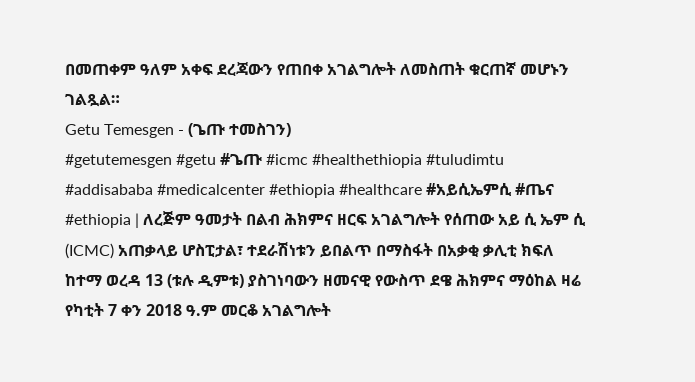በመጠቀም ዓለም አቀፍ ደረጃውን የጠበቀ አገልግሎት ለመስጠት ቁርጠኛ መሆኑን ገልጿል።
Getu Temesgen - (ጌጡ ተመስገን)
#getutemesgen #getu #ጌጡ #icmc #healthethiopia #tuludimtu #addisababa #medicalcenter #ethiopia #healthcare #አይሲኤምሲ #ጤና
#ethiopia | ለረጅም ዓመታት በልብ ሕክምና ዘርፍ አገልግሎት የሰጠው አይ ሲ ኤም ሲ (ICMC) አጠቃላይ ሆስፒታል፣ ተደራሽነቱን ይበልጥ በማስፋት በአቃቂ ቃሊቲ ክፍለ ከተማ ወረዳ 13 (ቱሉ ዲምቱ) ያስገነባውን ዘመናዊ የውስጥ ደዌ ሕክምና ማዕከል ዛሬ የካቲት 7 ቀን 2018 ዓ.ም መርቆ አገልግሎት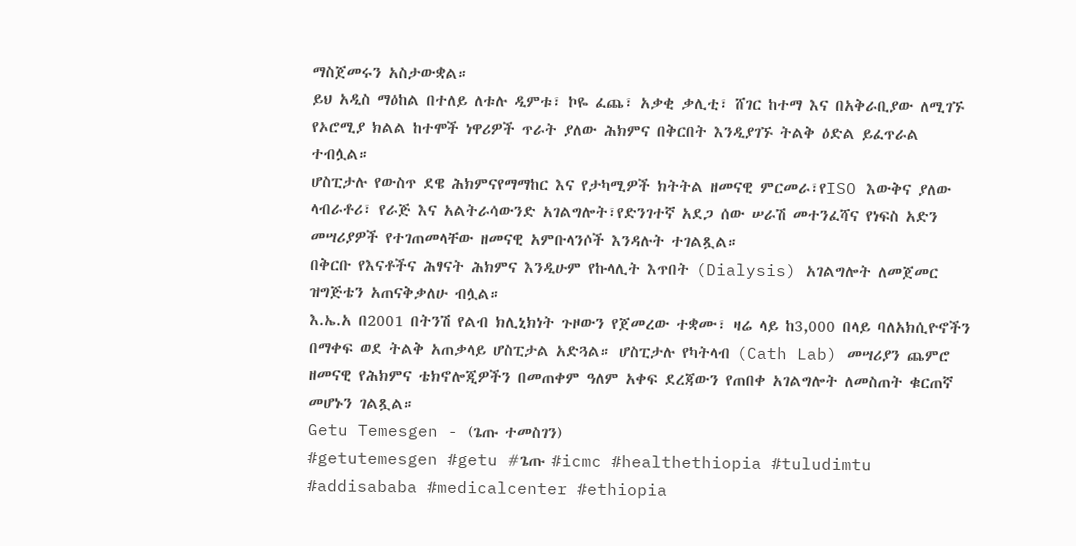ማስጀመሩን አስታውቋል።
ይህ አዲስ ማዕከል በተለይ ለቱሉ ዲምቱ፣ ኮዬ ፈጨ፣ አቃቂ ቃሊቲ፣ ሸገር ከተማ እና በአቅራቢያው ለሚገኙ የኦሮሚያ ክልል ከተሞች ነዋሪዎች ጥራት ያለው ሕክምና በቅርበት እንዲያገኙ ትልቅ ዕድል ይፈጥራል ተብሏል።
ሆስፒታሉ የውስጥ ደዌ ሕክምናየማማከር እና የታካሚዎች ክትትል ዘመናዊ ምርመራ፣የISO እውቅና ያለው ላብራቶሪ፣ የራጅ እና አልትራሳውንድ አገልግሎት፣የድንገተኛ አደጋ ሰው ሠራሽ መተንፈሻና የነፍስ አድን መሣሪያዎች የተገጠመላቸው ዘመናዊ አምቡላንሶች እንዳሉት ተገልጿል።
በቅርቡ የእናቶችና ሕፃናት ሕክምና እንዲሁም የኩላሊት እጥበት (Dialysis) አገልግሎት ለመጀመር ዝግጅቴን አጠናቅቃለሁ ብሏል።
እ.ኤ.አ በ2001 በትንሽ የልብ ክሊኒክነት ጉዞውን የጀመረው ተቋሙ፣ ዛሬ ላይ ከ3,000 በላይ ባለአክሲዮኖችን በማቀፍ ወደ ትልቅ አጠቃላይ ሆስፒታል አድጓል። ሆስፒታሉ የካትላብ (Cath Lab) መሣሪያን ጨምሮ ዘመናዊ የሕክምና ቴክኖሎጂዎችን በመጠቀም ዓለም አቀፍ ደረጃውን የጠበቀ አገልግሎት ለመስጠት ቁርጠኛ መሆኑን ገልጿል።
Getu Temesgen - (ጌጡ ተመስገን)
#getutemesgen #getu #ጌጡ #icmc #healthethiopia #tuludimtu #addisababa #medicalcenter #ethiopia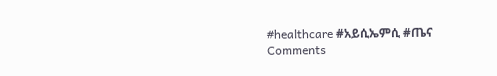#healthcare #አይሲኤምሲ #ጤና
Comments